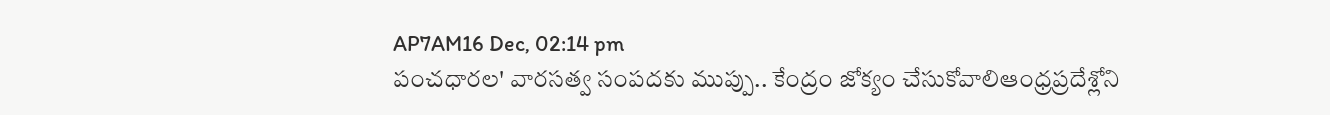AP7AM16 Dec, 02:14 pm
పంచధారల' వారసత్వ సంపదకు ముప్పు.. కేంద్రం జోక్యం చేసుకోవాలిఆంధ్రప్రదేశ్లోని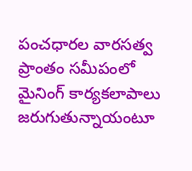పంచధారల వారసత్వ ప్రాంతం సమీపంలో మైనింగ్ కార్యకలాపాలు జరుగుతున్నాయంటూ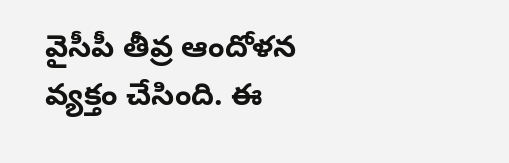వైసీపీ తీవ్ర ఆందోళన వ్యక్తం చేసింది. ఈ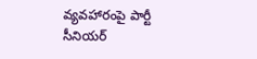వ్యవహారంపై పార్టీ సీనియర్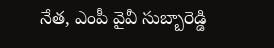నేత, ఎంపీ వైవీ సుబ్బారెడ్డి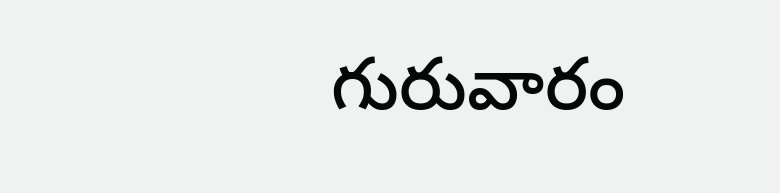గురువారం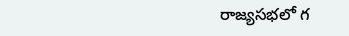రాజ్యసభలో గ